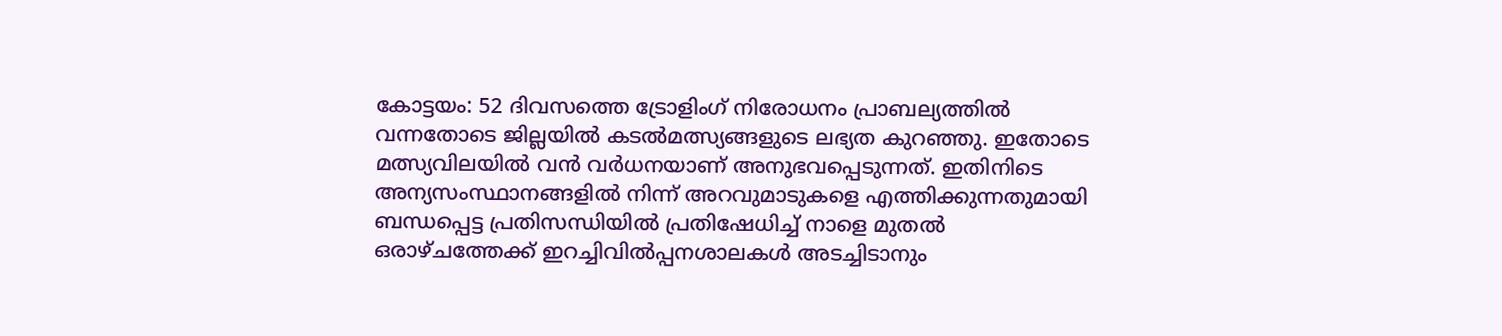കോട്ടയം: 52 ദിവസത്തെ ട്രോളിംഗ് നിരോധനം പ്രാബല്യത്തിൽ വന്നതോടെ ജില്ലയിൽ കടൽമത്സ്യങ്ങളുടെ ലഭ്യത കുറഞ്ഞു. ഇതോടെ മത്സ്യവിലയിൽ വൻ വർധനയാണ് അനുഭവപ്പെടുന്നത്. ഇതിനിടെ അന്യസംസ്ഥാനങ്ങളിൽ നിന്ന് അറവുമാടുകളെ എത്തിക്കുന്നതുമായി ബന്ധപ്പെട്ട പ്രതിസന്ധിയിൽ പ്രതിഷേധിച്ച് നാളെ മുതൽ ഒരാഴ്ചത്തേക്ക് ഇറച്ചിവിൽപ്പനശാലകൾ അടച്ചിടാനും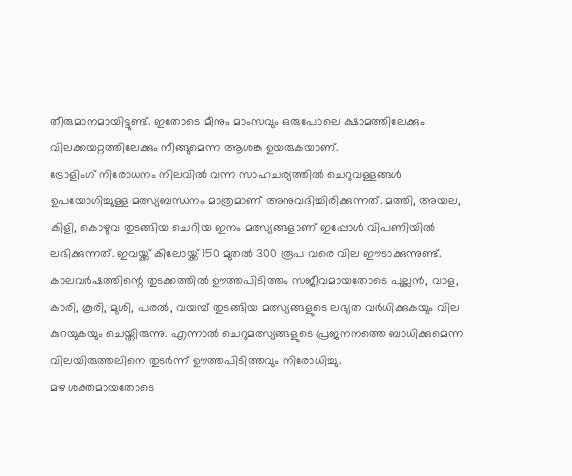തീരുമാനമായിട്ടുണ്ട്. ഇതോടെ മീനും മാംസവും ഒരുപോലെ ക്ഷാമത്തിലേക്കും വിലക്കയറ്റത്തിലേക്കും നീങ്ങുമെന്ന ആശങ്ക ഉയരുകയാണ്.
ട്രോളിംഗ് നിരോധനം നിലവിൽ വന്ന സാഹചര്യത്തിൽ ചെറുവള്ളങ്ങൾ ഉപയോഗിച്ചുള്ള മത്സ്യബന്ധനം മാത്രമാണ് അനുവദിച്ചിരിക്കുന്നത്. മത്തി, അയല, കിളി, കൊഴുവ തുടങ്ങിയ ചെറിയ ഇനം മത്സ്യങ്ങളാണ് ഇപ്പോൾ വിപണിയിൽ ലഭിക്കുന്നത്. ഇവയ്ക്ക് കിലോയ്ക്ക് 150 മുതൽ 300 രൂപ വരെ വില ഈടാക്കുന്നുണ്ട്.
കാലവർഷത്തിന്റെ തുടക്കത്തിൽ ഊത്തപിടിത്തം സജീവമായതോടെ പുല്ലൻ, വാള, കാരി, കൂരി, മുശി, പരൽ, വയമ്പ് തുടങ്ങിയ മത്സ്യങ്ങളുടെ ലഭ്യത വർധിക്കുകയും വില കുറയുകയും ചെയ്തിരുന്നു. എന്നാൽ ചെറുമത്സ്യങ്ങളുടെ പ്രജനനത്തെ ബാധിക്കുമെന്ന വിലയിരുത്തലിനെ തുടർന്ന് ഊത്തപിടിത്തവും നിരോധിച്ചു.
മഴ ശക്തമായതോടെ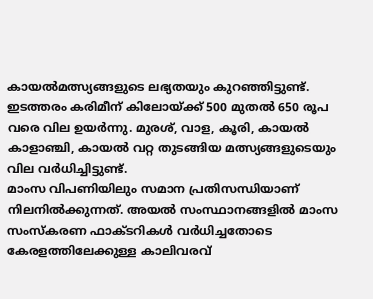കായൽമത്സ്യങ്ങളുടെ ലഭ്യതയും കുറഞ്ഞിട്ടുണ്ട്. ഇടത്തരം കരിമീന് കിലോയ്ക്ക് 500 മുതൽ 650 രൂപ വരെ വില ഉയർന്നു. മുരശ്, വാള, കൂരി, കായൽ കാളാഞ്ചി, കായൽ വറ്റ തുടങ്ങിയ മത്സ്യങ്ങളുടെയും വില വർധിച്ചിട്ടുണ്ട്.
മാംസ വിപണിയിലും സമാന പ്രതിസന്ധിയാണ് നിലനിൽക്കുന്നത്. അയൽ സംസ്ഥാനങ്ങളിൽ മാംസ സംസ്കരണ ഫാക്ടറികൾ വർധിച്ചതോടെ കേരളത്തിലേക്കുള്ള കാലിവരവ്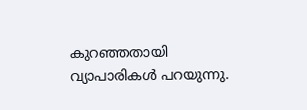കുറഞ്ഞതായി വ്യാപാരികൾ പറയുന്നു.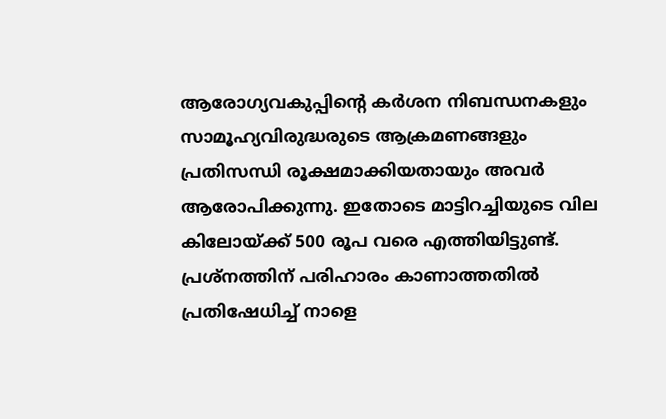ആരോഗ്യവകുപ്പിന്റെ കർശന നിബന്ധനകളും സാമൂഹ്യവിരുദ്ധരുടെ ആക്രമണങ്ങളും പ്രതിസന്ധി രൂക്ഷമാക്കിയതായും അവർ ആരോപിക്കുന്നു. ഇതോടെ മാട്ടിറച്ചിയുടെ വില കിലോയ്ക്ക് 500 രൂപ വരെ എത്തിയിട്ടുണ്ട്.
പ്രശ്നത്തിന് പരിഹാരം കാണാത്തതിൽ പ്രതിഷേധിച്ച് നാളെ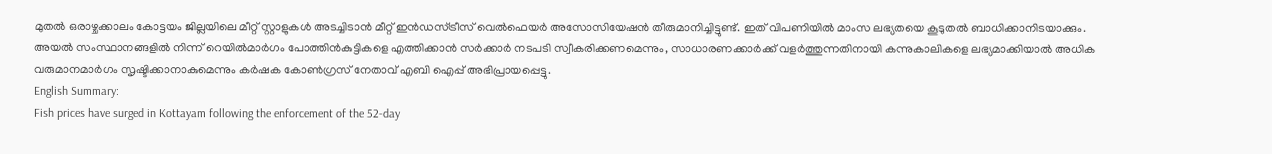മുതൽ ഒരാഴ്ചക്കാലം കോട്ടയം ജില്ലയിലെ മീറ്റ് സ്റ്റാളുകൾ അടച്ചിടാൻ മീറ്റ് ഇൻഡസ്ട്രീസ് വെൽഫെയർ അസോസിയേഷൻ തീരുമാനിച്ചിട്ടുണ്ട്. ഇത് വിപണിയിൽ മാംസ ലഭ്യതയെ കൂടുതൽ ബാധിക്കാനിടയാക്കും.
അയൽ സംസ്ഥാനങ്ങളിൽ നിന്ന് റെയിൽമാർഗം പോത്തിൻകുട്ടികളെ എത്തിക്കാൻ സർക്കാർ നടപടി സ്വീകരിക്കണമെന്നും, സാധാരണക്കാർക്ക് വളർത്തുന്നതിനായി കന്നുകാലികളെ ലഭ്യമാക്കിയാൽ അധിക വരുമാനമാർഗം സൃഷ്ടിക്കാനാകുമെന്നും കർഷക കോൺഗ്രസ് നേതാവ് എബി ഐപ്പ് അഭിപ്രായപ്പെട്ടു.
English Summary:
Fish prices have surged in Kottayam following the enforcement of the 52-day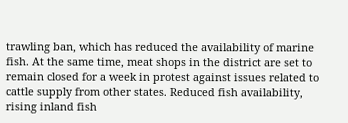trawling ban, which has reduced the availability of marine fish. At the same time, meat shops in the district are set to remain closed for a week in protest against issues related to cattle supply from other states. Reduced fish availability, rising inland fish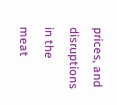prices, and disruptions in the meat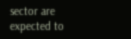sector are expected to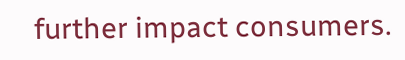further impact consumers.